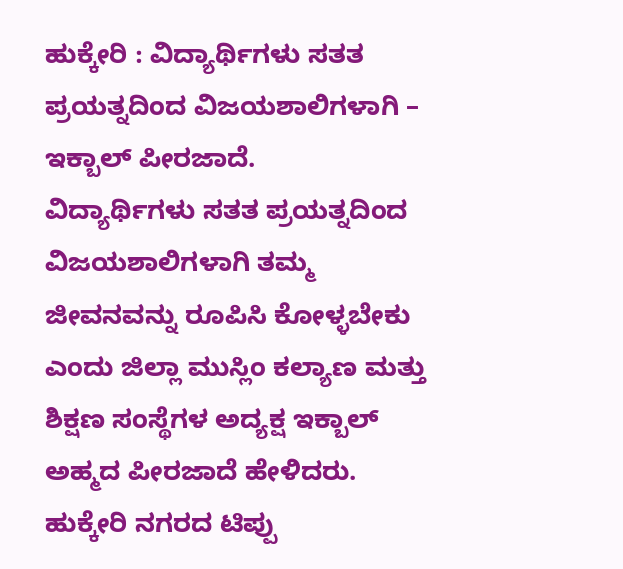ಹುಕ್ಕೇರಿ : ವಿದ್ಯಾರ್ಥಿಗಳು ಸತತ ಪ್ರಯತ್ನದಿಂದ ವಿಜಯಶಾಲಿಗಳಾಗಿ – ಇಕ್ಬಾಲ್ ಪೀರಜಾದೆ.
ವಿದ್ಯಾರ್ಥಿಗಳು ಸತತ ಪ್ರಯತ್ನದಿಂದ ವಿಜಯಶಾಲಿಗಳಾಗಿ ತಮ್ಮ ಜೀವನವನ್ನು ರೂಪಿಸಿ ಕೋಳ್ಳಬೇಕು ಎಂದು ಜಿಲ್ಲಾ ಮುಸ್ಲಿಂ ಕಲ್ಯಾಣ ಮತ್ತು ಶಿಕ್ಷಣ ಸಂಸ್ಥೆಗಳ ಅದ್ಯಕ್ಷ ಇಕ್ಬಾಲ್ ಅಹ್ಮದ ಪೀರಜಾದೆ ಹೇಳಿದರು.
ಹುಕ್ಕೇರಿ ನಗರದ ಟಿಪ್ಪು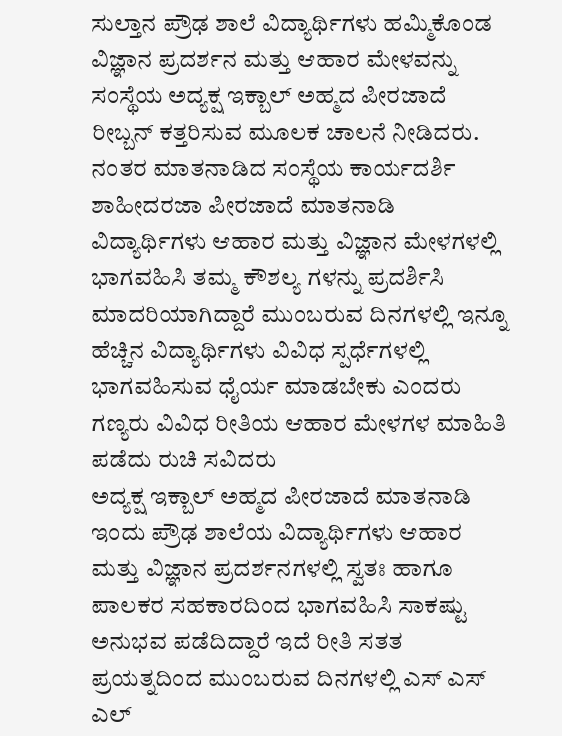ಸುಲ್ತಾನ ಪ್ರೌಢ ಶಾಲೆ ವಿದ್ಯಾರ್ಥಿಗಳು ಹಮ್ಮಿಕೊಂಡ ವಿಜ್ಞಾನ ಪ್ರದರ್ಶನ ಮತ್ತು ಆಹಾರ ಮೇಳವನ್ನು ಸಂಸ್ಥೆಯ ಅದ್ಯಕ್ಷ ಇಕ್ಬಾಲ್ ಅಹ್ಮದ ಪೀರಜಾದೆ ರೀಬ್ಬನ್ ಕತ್ತರಿಸುವ ಮೂಲಕ ಚಾಲನೆ ನೀಡಿದರು.
ನಂತರ ಮಾತನಾಡಿದ ಸಂಸ್ಥೆಯ ಕಾರ್ಯದರ್ಶಿ ಶಾಹೀದರಜಾ ಪೀರಜಾದೆ ಮಾತನಾಡಿ ವಿದ್ಯಾರ್ಥಿಗಳು ಆಹಾರ ಮತ್ತು ವಿಜ್ಞಾನ ಮೇಳಗಳಲ್ಲಿ ಭಾಗವಹಿಸಿ ತಮ್ಮ ಕೌಶಲ್ಯ ಗಳನ್ನು ಪ್ರದರ್ಶಿಸಿ ಮಾದರಿಯಾಗಿದ್ದಾರೆ ಮುಂಬರುವ ದಿನಗಳಲ್ಲಿ ಇನ್ನೂ ಹೆಚ್ಚಿನ ವಿದ್ಯಾರ್ಥಿಗಳು ವಿವಿಧ ಸ್ಪರ್ಧೆಗಳಲ್ಲಿ ಭಾಗವಹಿಸುವ ಧೈರ್ಯ ಮಾಡಬೇಕು ಎಂದರು
ಗಣ್ಯರು ವಿವಿಧ ರೀತಿಯ ಆಹಾರ ಮೇಳಗಳ ಮಾಹಿತಿ ಪಡೆದು ರುಚಿ ಸವಿದರು
ಅದ್ಯಕ್ಷ ಇಕ್ಬಾಲ್ ಅಹ್ಮದ ಪೀರಜಾದೆ ಮಾತನಾಡಿ ಇಂದು ಪ್ರೌಢ ಶಾಲೆಯ ವಿದ್ಯಾರ್ಥಿಗಳು ಆಹಾರ ಮತ್ತು ವಿಜ್ಞಾನ ಪ್ರದರ್ಶನಗಳಲ್ಲಿ ಸ್ವತಃ ಹಾಗೂ ಪಾಲಕರ ಸಹಕಾರದಿಂದ ಭಾಗವಹಿಸಿ ಸಾಕಷ್ಟು ಅನುಭವ ಪಡೆದಿದ್ದಾರೆ ಇದೆ ರೀತಿ ಸತತ ಪ್ರಯತ್ನದಿಂದ ಮುಂಬರುವ ದಿನಗಳಲ್ಲಿ ಎಸ್ ಎಸ್ ಎಲ್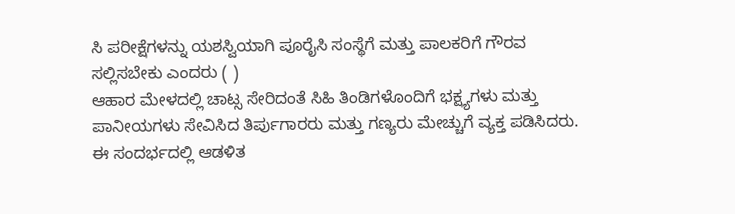ಸಿ ಪರೀಕ್ಷೆಗಳನ್ನು ಯಶಸ್ವಿಯಾಗಿ ಪೂರೈಸಿ ಸಂಸ್ಥೆಗೆ ಮತ್ತು ಪಾಲಕರಿಗೆ ಗೌರವ ಸಲ್ಲಿಸಬೇಕು ಎಂದರು ( )
ಆಹಾರ ಮೇಳದಲ್ಲಿ ಚಾಟ್ಸ ಸೇರಿದಂತೆ ಸಿಹಿ ತಿಂಡಿಗಳೊಂದಿಗೆ ಭಕ್ಷ್ಯಗಳು ಮತ್ತು ಪಾನೀಯಗಳು ಸೇವಿಸಿದ ತಿರ್ಪುಗಾರರು ಮತ್ತು ಗಣ್ಯರು ಮೇಚ್ಚುಗೆ ವ್ಯಕ್ತ ಪಡಿಸಿದರು.
ಈ ಸಂದರ್ಭದಲ್ಲಿ ಆಡಳಿತ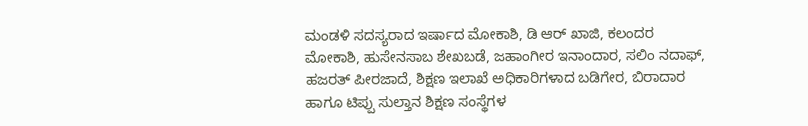ಮಂಡಳಿ ಸದಸ್ಯರಾದ ಇರ್ಷಾದ ಮೋಕಾಶಿ, ಡಿ ಆರ್ ಖಾಜಿ, ಕಲಂದರ ಮೋಕಾಶಿ, ಹುಸೇನಸಾಬ ಶೇಖಬಡೆ, ಜಹಾಂಗೀರ ಇನಾಂದಾರ, ಸಲಿಂ ನದಾಫ್, ಹಜರತ್ ಪೀರಜಾದೆ, ಶಿಕ್ಷಣ ಇಲಾಖೆ ಅಧಿಕಾರಿಗಳಾದ ಬಡಿಗೇರ, ಬಿರಾದಾರ ಹಾಗೂ ಟಿಪ್ಪು ಸುಲ್ತಾನ ಶಿಕ್ಷಣ ಸಂಸ್ಥೆಗಳ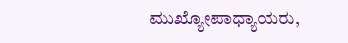ಮುಖ್ಯೋಪಾಧ್ಯಾಯರು,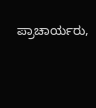ಪ್ರಾಚಾರ್ಯರು,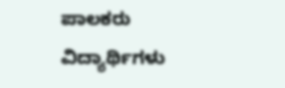ಪಾಲಕರು ವಿದ್ಯಾರ್ಥಿಗಳು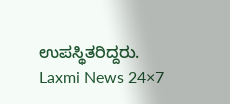ಉಪಸ್ಥಿತರಿದ್ದರು.
Laxmi News 24×7